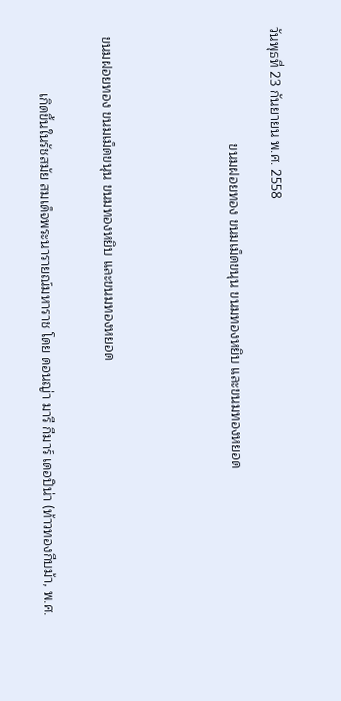วันพุธที่ 23 กันยายน พ.ศ. 2558

                               ขนมฝอยทอง ขนมเม็ดขนุน ขนมทองหยิบ และขนมทองหยอด





  ขนมฝอยทอง ขนมเม็ดขนุน ขนมทองหยิบ และขนมทองหยอด


                 เกิดขึ้นในรัชสมัย สมเด็จพระนารายณ์มหาราช โดย ดอนญ่า มารี กีมาร์ เดอปิน่า (ท้าวทองกีบม้า, พ.ศ.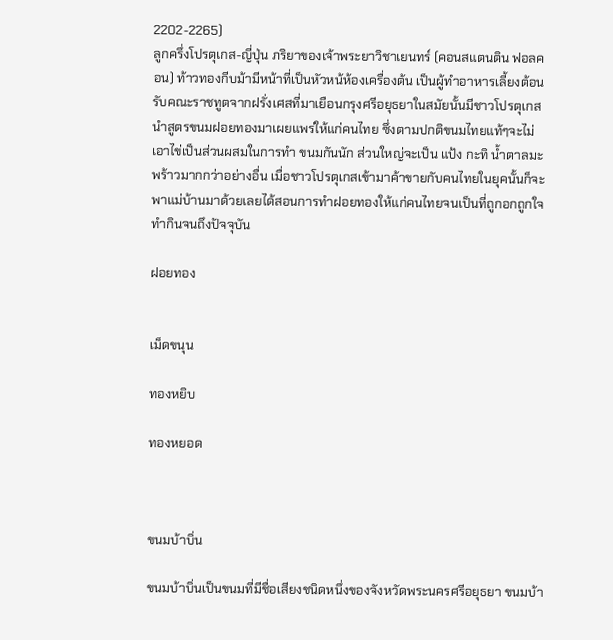2202-2265)
ลูกครึ่งโปรตุเกส-ญี่ปุ่น ภริยาของเจ้าพระยาวิชาเยนทร์ (คอนสแตนติน ฟอลคอน) ท้าวทองกีบม้ามีหน้าที่เป็นหัวหน้ห้องเครื่องต้น เป็นผู้ทำอาหารเลี้ยงต้อนรับคณะราชทูตจากฝรั่งเศสที่มาเยือนกรุงศรีอยุธยาในสมัยนั้นมีชาวโปรตุเกสนำสูตรขนมฝอยทองมาเผยแพร่ให้แก่คนไทย ซึ่งตามปกติขนมไทยแท้ๆจะไม่เอาไข่เป็นส่วนผสมในการทำ ขนมกันนัก ส่วนใหญ่จะเป็น แป้ง กะทิ น้ำตาลมะพร้าวมากกว่าอย่างอื่น เมื่อชาวโปรตุเกสเข้ามาค้าขายกับคนไทยในยุคนั้นก็จะพาแม่บ้านมาด้วยเลยได้สอนการทำฝอยทองให้แก่คนไทยจนเป็นที่ถูกอกถูกใจทำกินจนถึงปัจจุบัน

ฝอยทอง


เม็ดขนุน

ทองหยิบ

ทองหยอด



ขนมบ้าบิ่น

ขนมบ้าบิ่นเป็นขนมที่มีชื่อเสียงชนิดหนึ่งของจังหวัดพระนครศรีอยุธยา ขนมบ้า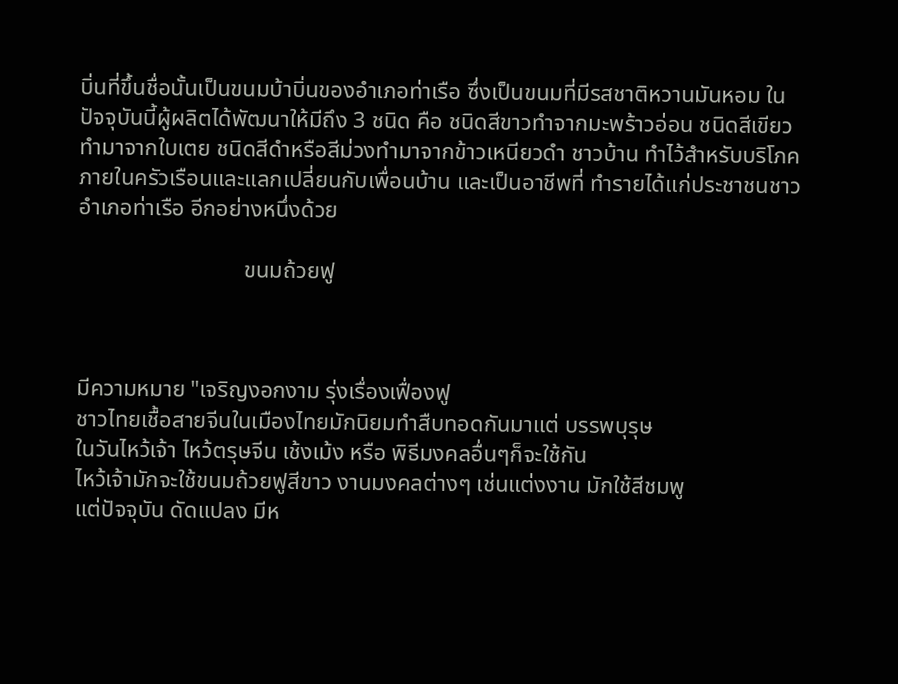บิ่นที่ขึ้นชื่อนั้นเป็นขนมบ้าบิ่นของอำเภอท่าเรือ ซึ่งเป็นขนมที่มีรสชาติหวานมันหอม ในปัจจุบันนี้ผู้ผลิตได้พัฒนาให้มีถึง 3 ชนิด คือ ชนิดสีขาวทำจากมะพร้าวอ่อน ชนิดสีเขียวทำมาจากใบเตย ชนิดสีดำหรือสีม่วงทำมาจากข้าวเหนียวดำ ชาวบ้าน ทำไว้สำหรับบริโภคภายในครัวเรือนและแลกเปลี่ยนกับเพื่อนบ้าน และเป็นอาชีพที่ ทำรายได้แก่ประชาชนชาวอำเภอท่าเรือ อีกอย่างหนึ่งด้วย

                             ขนมถ้วยฟู



มีความหมาย "เจริญงอกงาม รุ่งเรื่องเฟื่องฟู
ชาวไทยเชื้อสายจีนในเมืองไทยมักนิยมทำสืบทอดกันมาแต่ บรรพบุรุษ
ในวันไหว้เจ้า ไหว้ตรุษจีน เช้งเม้ง หรือ พิธีมงคลอื่นๆก็จะใช้กัน
ไหว้เจ้ามักจะใช้ขนมถ้วยฟูสีขาว งานมงคลต่างๆ เช่นแต่งงาน มักใช้สีชมพู
แต่ปัจจุบัน ดัดแปลง มีห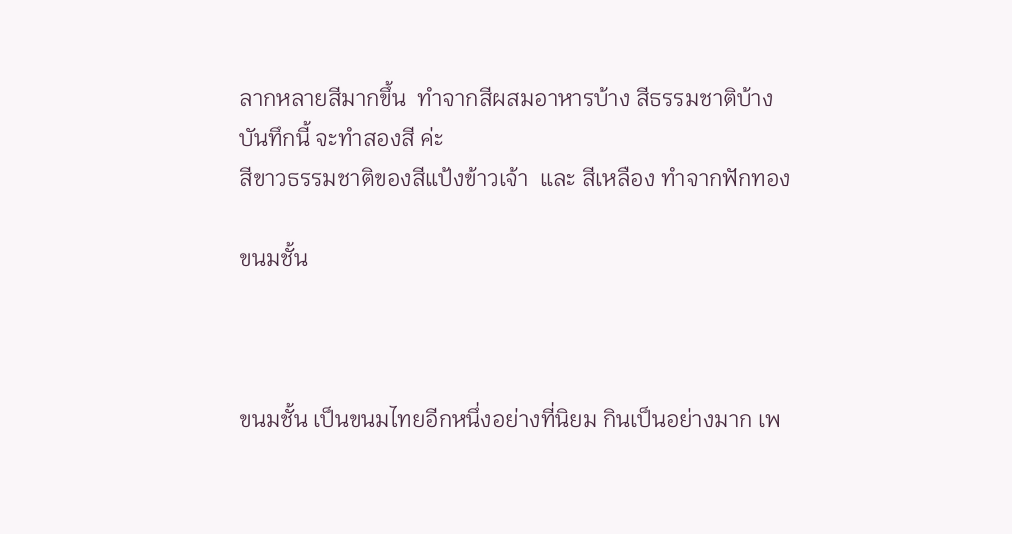ลากหลายสีมากขึ้น  ทำจากสีผสมอาหารบ้าง สีธรรมชาติบ้าง
บันทึกนี้ จะทำสองสี ค่ะ
สีขาวธรรมชาติของสีแป้งข้าวเจ้า  และ สีเหลือง ทำจากฟักทอง

ขนมชั้น



ขนมชั้น เป็นขนมไทยอีกหนึ่งอย่างที่นิยม กินเป็นอย่างมาก เพ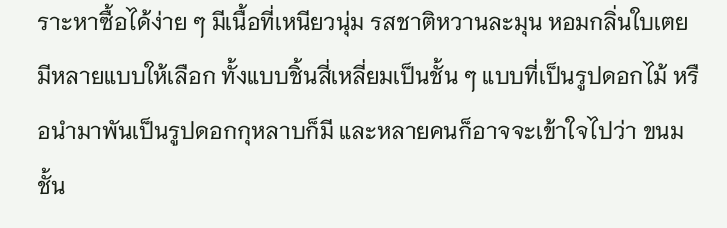ราะหาซื้อได้ง่าย ๆ มีเนื้อที่เหนียวนุ่ม รสชาติหวานละมุน หอมกลิ่นใบเตย มีหลายแบบให้เลือก ทั้งแบบชิ้นสี่เหลี่ยมเป็นชั้น ๆ แบบที่เป็นรูปดอกไม้ หรือนำมาพันเป็นรูปดอกกุหลาบก็มี และหลายคนก็อาจจะเข้าใจไปว่า ขนมชั้น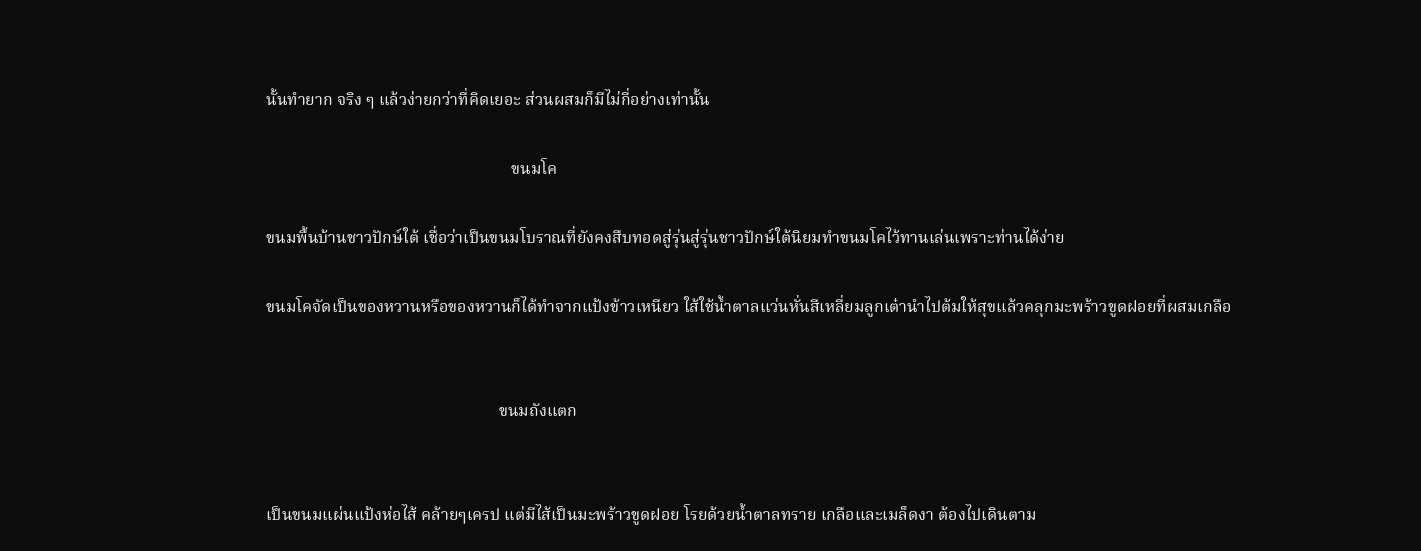นั้นทำยาก จริง ๆ แล้วง่ายกว่าที่คิดเยอะ ส่วนผสมก็มีไม่กี่อย่างเท่านั้น

                                                           ขนมโค

ขนมพื้นบ้านชาวปักษ์ใต้ เชื่อว่าเป็นขนมโบราณที่ยังคงสืบทอดสู่รุ่นสู่รุ่นชาวปักษ์ใต้นิยมทำขนมโคไว้ทานเล่นเพราะท่านได้ง่าย

ขนมโคจัดเป็นของหวานหรือของหวานก็ได้ทำจากแป้งข้าวเหนียว ใส้ใช้น้ำตาลแว่นหั่นสีเหลี่ยมลูกเต๋านำไปต้มให้สุขแล้วคลุกมะพร้าวขูดฝอยที่ผสมเกลือ


                                                        ขนมถังแตก


เป็นขนมแผ่นแป้งห่อไส้ คล้ายๆเครป แต่มีไส้เป็นมะพร้าวขูดฝอย โรยด้วยน้ำตาลทราย เกลือและเมล็ดงา ต้องไปเดินตาม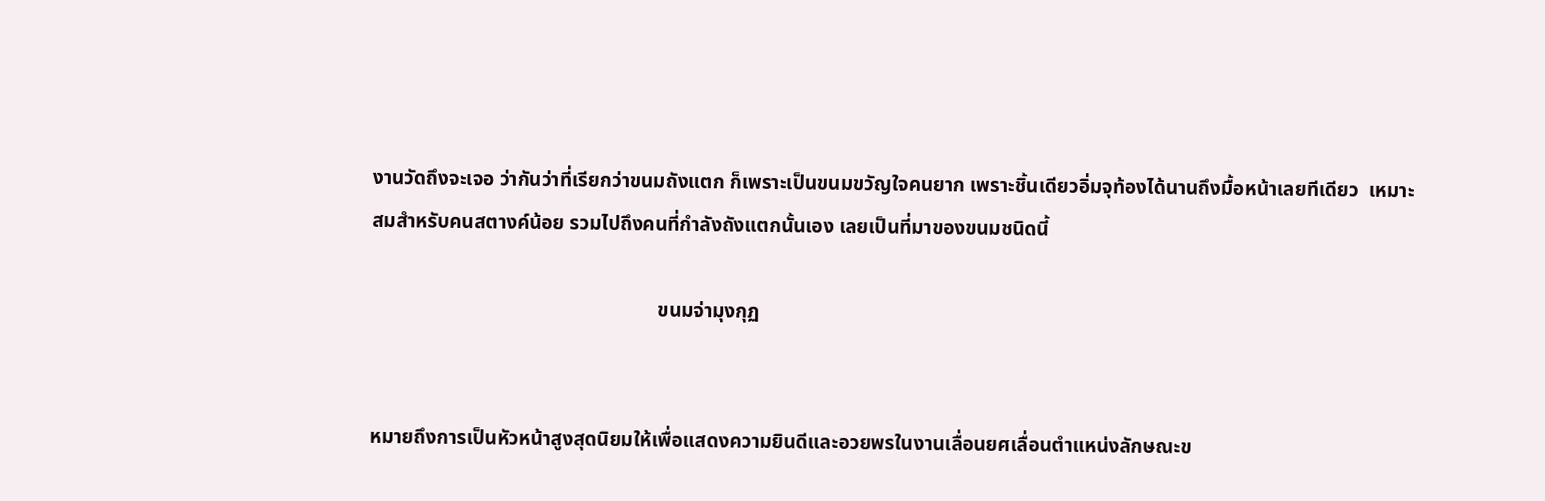งานวัดถึงจะเจอ ว่ากันว่าที่เรียกว่าขนมถังแตก ก็เพราะเป็นขนมขวัญใจคนยาก เพราะชิ้นเดียวอิ่มจุท้องได้นานถึงมื้อหน้าเลยทีเดียว  เหมาะสมสำหรับคนสตางค์น้อย รวมไปถึงคนที่กำลังถังแตกนั้นเอง เลยเป็นที่มาของขนมชนิดนี้

                                                          ขนมจ่ามุงกุฏ


หมายถึงการเป็นหัวหน้าสูงสุดนิยมให้เพื่อแสดงความยินดีและอวยพรในงานเลื่อนยศเลื่อนตำแหน่งลักษณะข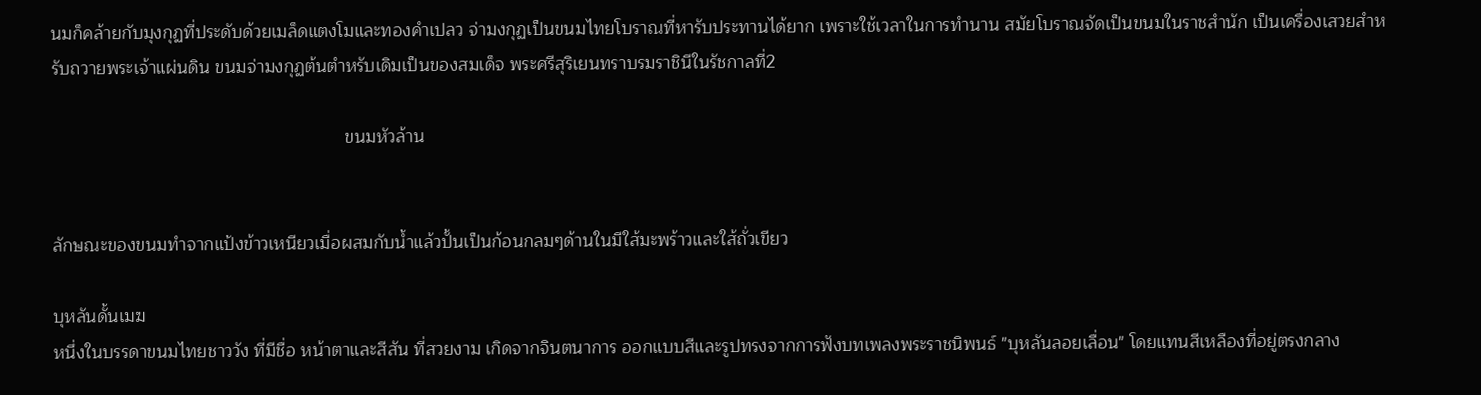นมก็คล้ายกับมุงกุฏที่ประดับด้วยเมล็ดแตงโมและทองคำเปลว จ่ามงกุฏเป็นขนมไทยโบราณที่หารับประทานได้ยาก เพราะใช้เวลาในการทำนาน สมัยโบราณจัดเป็นขนมในราชสำนัก เป็นเครื่องเสวยสำหรับถวายพระเจ้าแผ่นดิน ขนมจ่ามงกุฏต้นตำหรับเดิมเป็นของสมเด็จ พระศรีสุริเยนทราบรมราชินีในรัชกาลที่2

                                                            ขนมหัวล้าน


ลักษณะของขนมทำจากแป้งข้าวเหนียวเมื่อผสมกับน้ำแล้วปั้นเป็นก้อนกลมๆด้านในมีใส้มะพร้าวและใส้ถั่วเขียว

บุหลันดั้นเมฆ
หนึ่งในบรรดาขนมไทยชาววัง ที่มีชื่อ หน้าตาและสีสัน ที่สวยงาม เกิดจากจินตนาการ ออกแบบสีและรูปทรงจากการฟังบทเพลงพระราชนิพนธ์ "บุหลันลอยเลื่อน" โดยแทนสีเหลืองที่อยู่ตรงกลาง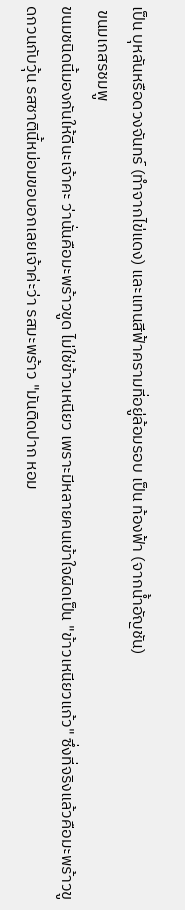เป็น บุหลันหรือดวงจันทร์ (ทำจากไข่แดง) และแทนสีฟ้าครามที่อยู่ล้อมรอบ เป็น ท้องฟ้า (จากน้ำอัญชัน)
 ขนมเกสรชมพู
ขนมชนิดนี้มองกันให้ดีนะเจ้าคะ ว่านั่นคือมะพร้าวขูด ไม่ใช่ข้าวเหนียว เพราะมีหลายคนเข้าใจผิดเป็น "ข้าวเหนียวแก้ว" ซึ่งที่จริงแล้วคือมะพร้าวขูดกวนกับวุ้น รสชาตินี้หม่อมขอบอกเลยเจ้าค่ะว่า รสมะพร้าว "มันติดปาก หอม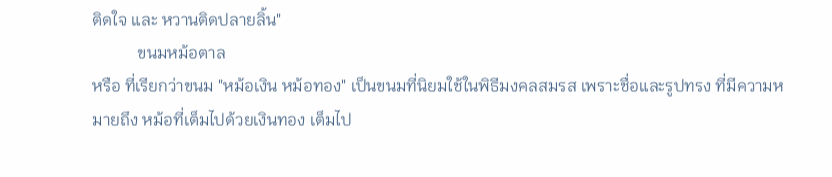ติดใจ และ หวานติดปลายลิ้น"
           ขนมหม้อตาล
หรือ ที่เรียกว่าขนม "หม้อเงิน หม้อทอง" เป็นขนมที่นิยมใช้ในพิธีมงคลสมรส เพราะชื่อและรูปทรง ที่มีความหมายถึง หม้อที่เต็มไปด้วยเงินทอง เต็มไป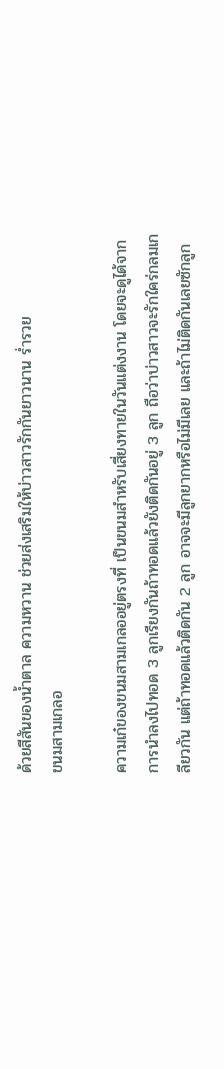ด้วยสีสันของน้ำตาล ความหวาน ช่วยส่งเสริมให้บ่าวสาวรักกันยาวนาน ร่ำรวย
ขนมสามเกลอ

ความเก๋ของขนมสามเกลออยู่ตรงที่ เป็นขนมสำหรับเสี่ยงทายในวันแต่งงาน โดยจะดูได้จากการนำลงไปทอด 3 ลูกเรียงกันถ้าทอดแล้วยังติดกันอยู่ 3 ลูก ถือว่าบ่าวสาวจะรักใคร่กลมเกลียวกัน แต่ถ้าทอดแล้วติดกัน 2 ลูก อาจจะมีลูกยากหรือไม่มีเลย และถ้าไม่ติดกันเลยซักลูก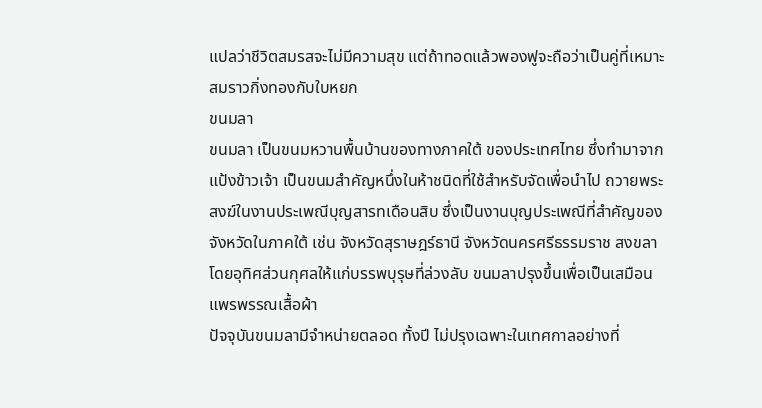แปลว่าชีวิตสมรสจะไม่มีความสุข แต่ถ้าทอดแล้วพองฟูจะถือว่าเป็นคู่ที่เหมาะสมราวกิ่งทองกับใบหยก
ขนมลา
ขนมลา เป็นขนมหวานพื้นบ้านของทางภาคใต้ ของประเทศไทย ซึ่งทำมาจากแป้งข้าวเจ้า เป็นขนมสำคัญหนึ่งในห้าชนิดที่ใช้สำหรับจัดเพื่อนำไป ถวายพระสงฆ์ในงานประเพณีบุญสารทเดือนสิบ ซึ่งเป็นงานบุญประเพณีที่สำคัญของจังหวัดในภาคใต้ เช่น จังหวัดสุราษฎร์ธานี จังหวัดนครศรีธรรมราช สงขลาโดยอุทิศส่วนกุศลให้แก่บรรพบุรุษที่ล่วงลับ ขนมลาปรุงขึ้นเพื่อเป็นเสมือนแพรพรรณเสื้อผ้า
ปัจจุบันขนมลามีจำหน่ายตลอด ทั้งปี ไม่ปรุงเฉพาะในเทศกาลอย่างที่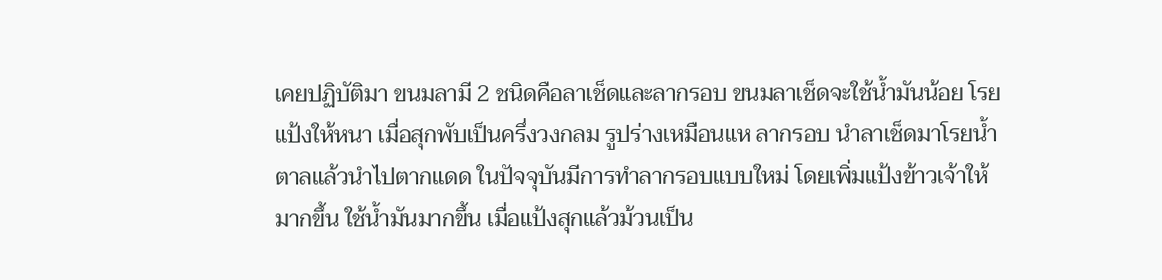เคยปฏิบัติมา ขนมลามี 2 ชนิดคือลาเช็ดและลากรอบ ขนมลาเช็ดจะใช้น้ำมันน้อย โรยแป้งให้หนา เมื่อสุกพับเป็นครึ่งวงกลม รูปร่างเหมือนแห ลากรอบ นำลาเช็ดมาโรยน้ำตาลแล้วนำไปตากแดด ในปัจจุบันมีการทำลากรอบแบบใหม่ โดยเพิ่มแป้งข้าวเจ้าให้มากขึ้น ใช้น้ำมันมากขึ้น เมื่อแป้งสุกแล้วม้วนเป็น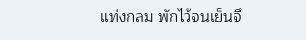แท่งกลม พักไว้จนเย็นจึ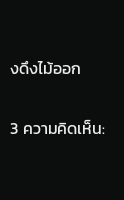งดึงไม้ออก

3 ความคิดเห็น: